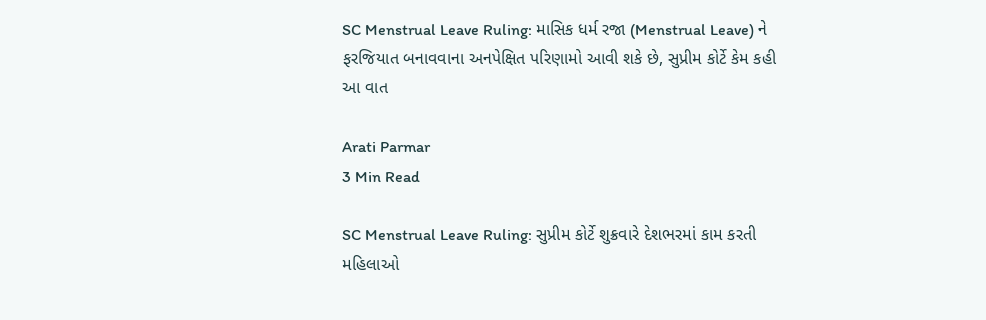SC Menstrual Leave Ruling: માસિક ધર્મ રજા (Menstrual Leave) ને ફરજિયાત બનાવવાના અનપેક્ષિત પરિણામો આવી શકે છે, સુપ્રીમ કોર્ટે કેમ કહી આ વાત

Arati Parmar
3 Min Read

SC Menstrual Leave Ruling: સુપ્રીમ કોર્ટે શુક્રવારે દેશભરમાં કામ કરતી મહિલાઓ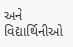અને વિદ્યાર્થિનીઓ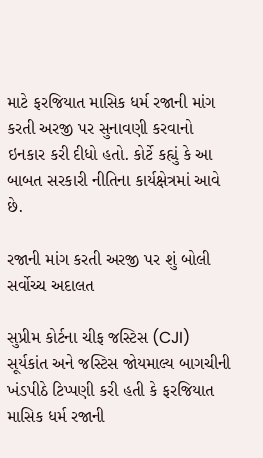માટે ફરજિયાત માસિક ધર્મ રજાની માંગ કરતી અરજી પર સુનાવણી કરવાનો ઇનકાર કરી દીધો હતો. કોર્ટે કહ્યું કે આ બાબત સરકારી નીતિના કાર્યક્ષેત્રમાં આવે છે.

રજાની માંગ કરતી અરજી પર શું બોલી સર્વોચ્ચ અદાલત

સુપ્રીમ કોર્ટના ચીફ જસ્ટિસ (CJI) સૂર્યકાંત અને જસ્ટિસ જોયમાલ્ય બાગચીની ખંડપીઠે ટિપ્પણી કરી હતી કે ફરજિયાત માસિક ધર્મ રજાની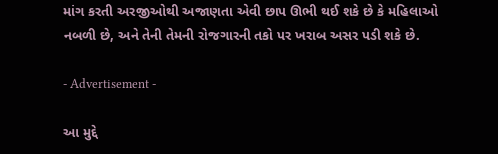માંગ કરતી અરજીઓથી અજાણતા એવી છાપ ઊભી થઈ શકે છે કે મહિલાઓ નબળી છે, અને તેની તેમની રોજગારની તકો પર ખરાબ અસર પડી શકે છે.

- Advertisement -

આ મુદ્દે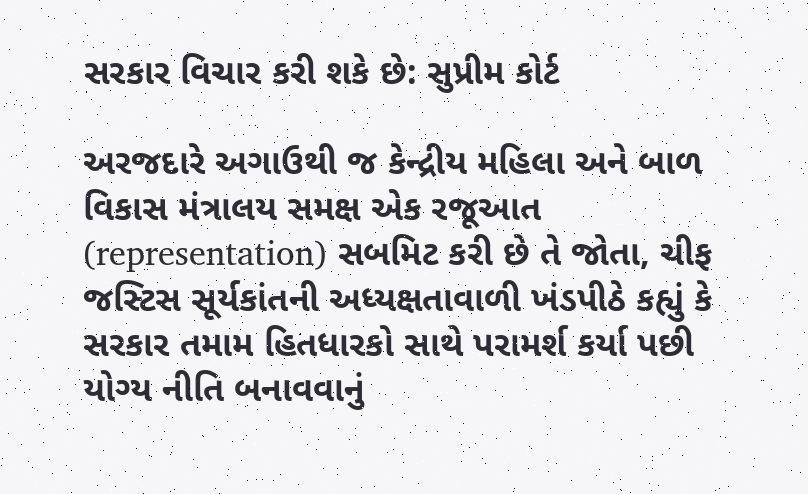સરકાર વિચાર કરી શકે છે: સુપ્રીમ કોર્ટ

અરજદારે અગાઉથી જ કેન્દ્રીય મહિલા અને બાળ વિકાસ મંત્રાલય સમક્ષ એક રજૂઆત (representation) સબમિટ કરી છે તે જોતા, ચીફ જસ્ટિસ સૂર્યકાંતની અધ્યક્ષતાવાળી ખંડપીઠે કહ્યું કે સરકાર તમામ હિતધારકો સાથે પરામર્શ કર્યા પછી યોગ્ય નીતિ બનાવવાનું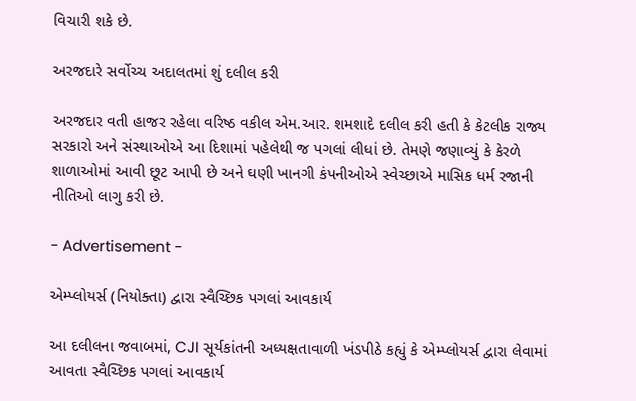વિચારી શકે છે.

અરજદારે સર્વોચ્ચ અદાલતમાં શું દલીલ કરી

અરજદાર વતી હાજર રહેલા વરિષ્ઠ વકીલ એમ.આર. શમશાદે દલીલ કરી હતી કે કેટલીક રાજ્ય સરકારો અને સંસ્થાઓએ આ દિશામાં પહેલેથી જ પગલાં લીધાં છે. તેમણે જણાવ્યું કે કેરળે શાળાઓમાં આવી છૂટ આપી છે અને ઘણી ખાનગી કંપનીઓએ સ્વેચ્છાએ માસિક ધર્મ રજાની નીતિઓ લાગુ કરી છે.

- Advertisement -

એમ્પ્લોયર્સ (નિયોક્તા) દ્વારા સ્વૈચ્છિક પગલાં આવકાર્ય

આ દલીલના જવાબમાં, CJI સૂર્યકાંતની અધ્યક્ષતાવાળી ખંડપીઠે કહ્યું કે એમ્પ્લોયર્સ દ્વારા લેવામાં આવતા સ્વૈચ્છિક પગલાં આવકાર્ય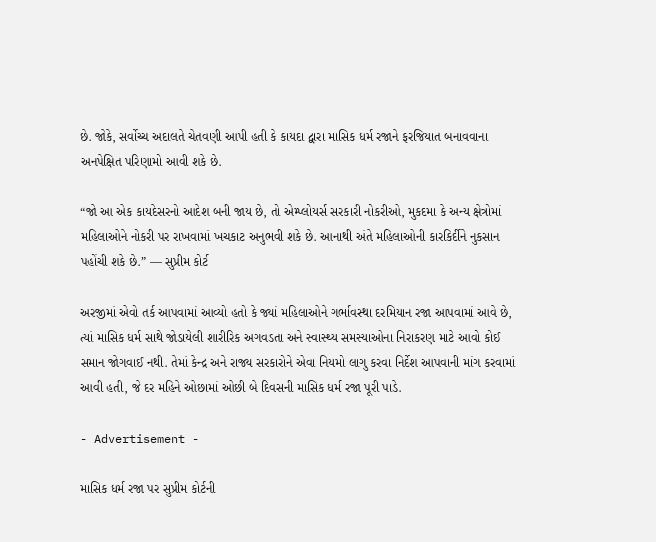છે. જોકે, સર્વોચ્ચ અદાલતે ચેતવણી આપી હતી કે કાયદા દ્વારા માસિક ધર્મ રજાને ફરજિયાત બનાવવાના અનપેક્ષિત પરિણામો આવી શકે છે.

“જો આ એક કાયદેસરનો આદેશ બની જાય છે, તો એમ્પ્લોયર્સ સરકારી નોકરીઓ, મુકદમા કે અન્ય ક્ષેત્રોમાં મહિલાઓને નોકરી પર રાખવામાં ખચકાટ અનુભવી શકે છે. આનાથી અંતે મહિલાઓની કારકિર્દીને નુકસાન પહોંચી શકે છે.” — સુપ્રીમ કોર્ટ

અરજીમાં એવો તર્ક આપવામાં આવ્યો હતો કે જ્યાં મહિલાઓને ગર્ભાવસ્થા દરમિયાન રજા આપવામાં આવે છે, ત્યાં માસિક ધર્મ સાથે જોડાયેલી શારીરિક અગવડતા અને સ્વાસ્થ્ય સમસ્યાઓના નિરાકરણ માટે આવો કોઈ સમાન જોગવાઈ નથી. તેમાં કેન્દ્ર અને રાજ્ય સરકારોને એવા નિયમો લાગુ કરવા નિર્દેશ આપવાની માંગ કરવામાં આવી હતી, જે દર મહિને ઓછામાં ઓછી બે દિવસની માસિક ધર્મ રજા પૂરી પાડે.

- Advertisement -

માસિક ધર્મ રજા પર સુપ્રીમ કોર્ટની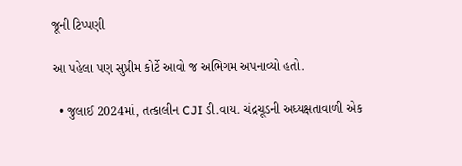જૂની ટિપ્પણી

આ પહેલા પણ સુપ્રીમ કોર્ટે આવો જ અભિગમ અપનાવ્યો હતો.

  • જુલાઈ 2024માં, તત્કાલીન CJI ડી.વાય. ચંદ્રચૂડની અધ્યક્ષતાવાળી એક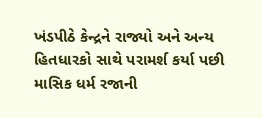ખંડપીઠે કેન્દ્રને રાજ્યો અને અન્ય હિતધારકો સાથે પરામર્શ કર્યા પછી માસિક ધર્મ રજાની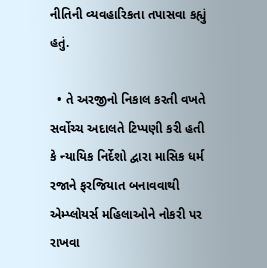નીતિની વ્યવહારિકતા તપાસવા કહ્યું હતું.

  • તે અરજીનો નિકાલ કરતી વખતે સર્વોચ્ચ અદાલતે ટિપ્પણી કરી હતી કે ન્યાયિક નિર્દેશો દ્વારા માસિક ધર્મ રજાને ફરજિયાત બનાવવાથી એમ્પ્લોયર્સ મહિલાઓને નોકરી પર રાખવા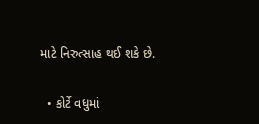માટે નિરુત્સાહ થઈ શકે છે.

  • કોર્ટે વધુમાં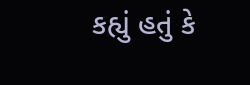કહ્યું હતું કે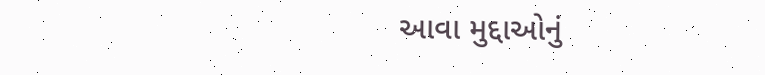આવા મુદ્દાઓનું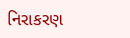નિરાકરણ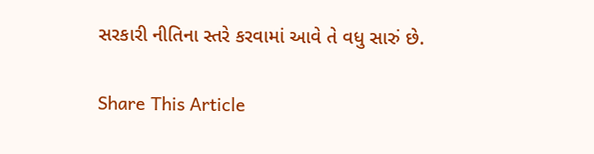સરકારી નીતિના સ્તરે કરવામાં આવે તે વધુ સારું છે.

Share This Article